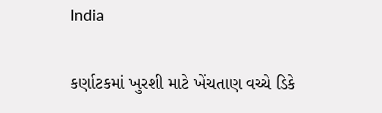India

કર્ણાટકમાં ખુરશી માટે ખેંચતાણ વચ્ચે ડિકે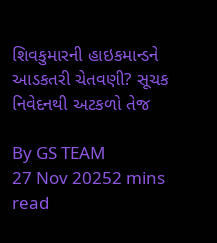શિવકુમારની હાઇકમાન્ડને આડકતરી ચેતવણી? સૂચક નિવેદનથી અટકળો તેજ

By GS TEAM
27 Nov 20252 mins read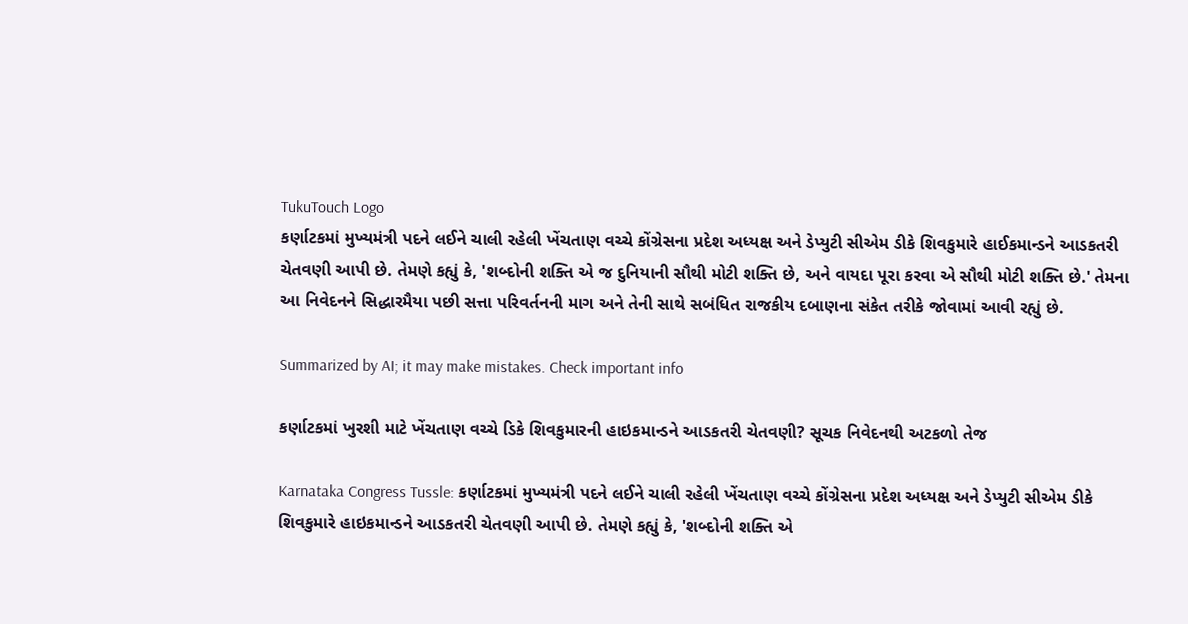TukuTouch Logo
કર્ણાટકમાં મુખ્યમંત્રી પદને લઈને ચાલી રહેલી ખેંચતાણ વચ્ચે કોંગ્રેસના પ્રદેશ અધ્યક્ષ અને ડેપ્યુટી સીએમ ડીકે શિવકુમારે હાઈકમાન્ડને આડકતરી ચેતવણી આપી છે. તેમણે કહ્યું કે, 'શબ્દોની શક્તિ એ જ દુનિયાની સૌથી મોટી શક્તિ છે, અને વાયદા પૂરા કરવા એ સૌથી મોટી શક્તિ છે.' તેમના આ નિવેદનને સિદ્ધારમૈયા પછી સત્તા પરિવર્તનની માગ અને તેની સાથે સબંધિત રાજકીય દબાણના સંકેત તરીકે જોવામાં આવી રહ્યું છે.

Summarized by AI; it may make mistakes. Check important info

કર્ણાટકમાં ખુરશી માટે ખેંચતાણ વચ્ચે ડિકે શિવકુમારની હાઇકમાન્ડને આડકતરી ચેતવણી? સૂચક નિવેદનથી અટકળો તેજ

Karnataka Congress Tussle: કર્ણાટકમાં મુખ્યમંત્રી પદને લઈને ચાલી રહેલી ખેંચતાણ વચ્ચે કોંગ્રેસના પ્રદેશ અધ્યક્ષ અને ડેપ્યુટી સીએમ ડીકે શિવકુમારે હાઇકમાન્ડને આડકતરી ચેતવણી આપી છે. તેમણે કહ્યું કે, 'શબ્દોની શક્તિ એ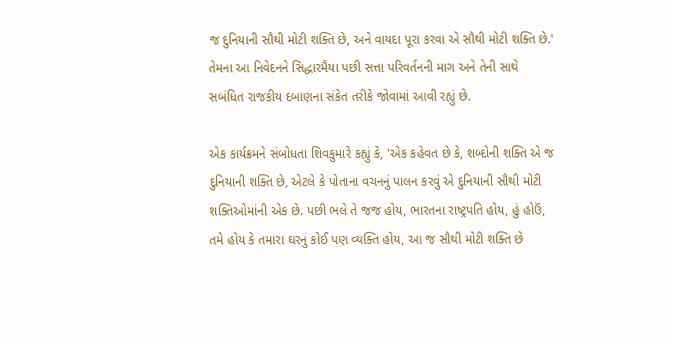જ દુનિયાની સૌથી મોટી શક્તિ છે, અને વાયદા પૂરા કરવા એ સૌથી મોટી શક્તિ છે.' તેમના આ નિવેદનને સિદ્ધારમૈયા પછી સત્તા પરિવર્તનની માગ અને તેની સાથે સબંધિત રાજકીય દબાણના સંકેત તરીકે જોવામાં આવી રહ્યું છે.

એક કાર્યક્રમને સંબોધતા શિવકુમારે કહ્યું કે, 'એક કહેવત છે કે, શબ્દોની શક્તિ એ જ દુનિયાની શક્તિ છે, એટલે કે પોતાના વચનનું પાલન કરવું એ દુનિયાની સૌથી મોટી શક્તિઓમાંની એક છે. પછી ભલે તે જજ હોય, ભારતના રાષ્ટ્રપતિ હોય, હું હોઉં, તમે હોય કે તમારા ઘરનું કોઈ પણ વ્યક્તિ હોય, આ જ સૌથી મોટી શક્તિ છે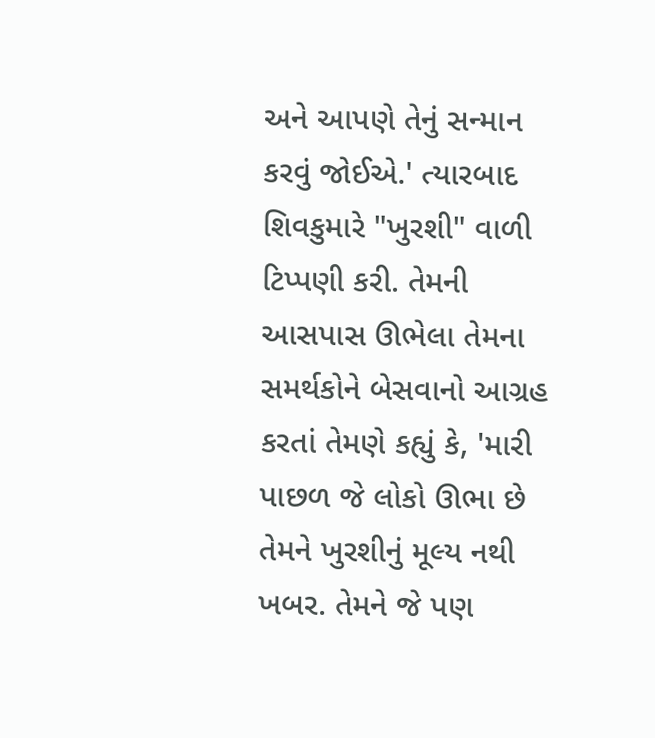અને આપણે તેનું સન્માન કરવું જોઈએ.' ત્યારબાદ શિવકુમારે "ખુરશી" વાળી ટિપ્પણી કરી. તેમની આસપાસ ઊભેલા તેમના સમર્થકોને બેસવાનો આગ્રહ કરતાં તેમણે કહ્યું કે, 'મારી પાછળ જે લોકો ઊભા છે તેમને ખુરશીનું મૂલ્ય નથી ખબર. તેમને જે પણ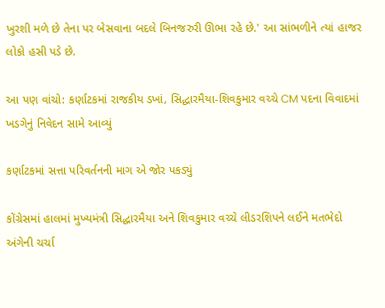ખુરશી મળે છે તેના પર બેસવાના બદલે બિનજરુરી ઊભા રહે છે.' આ સાંભળીને ત્યાં હાજર લોકો હસી પડે છે.

આ પણ વાંચો: કર્ણાટકમાં રાજકીય ડખાં, સિદ્ધારમૈયા-શિવકુમાર વચ્ચે CM પદના વિવાદમાં ખડગેનું નિવેદન સામે આવ્યું

કર્ણાટકમાં સત્તા પરિવર્તનની માગ એ જોર પકડ્યું

કોંગ્રેસમાં હાલમાં મુખ્યમંત્રી સિદ્ધારમૈયા અને શિવકુમાર વચ્ચે લીડરશિપને લઈને મતભેદો અંગેની ચર્ચા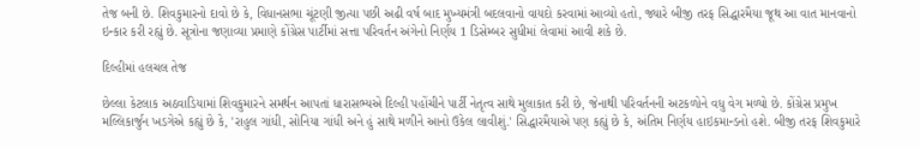તેજ બની છે. શિવકુમારનો દાવો છે કે, વિધાનસભા ચૂંટણી જીત્યા પછી અઢી વર્ષ બાદ મુખ્યમંત્રી બદલવાનો વાયદો કરવામાં આવ્યો હતો, જ્યારે બીજી તરફ સિદ્ધારમૈયા જૂથ આ વાત માનવાનો ઇન્કાર કરી રહ્યું છે. સૂત્રોના જણાવ્યા પ્રમાણે કોંગ્રેસ પાર્ટીમાં સત્તા પરિવર્તન અંગેનો નિર્ણય 1 ડિસેમ્બર સુધીમાં લેવામાં આવી શકે છે.

દિલ્હીમાં હલચલ તેજ

છેલ્લા કેટલાક અઠવાડિયામાં શિવકુમારને સમર્થન આપતાં ધારાસભ્યએ દિલ્હી પહોંચીને પાર્ટી નેતૃત્વ સાથે મુલાકાત કરી છે, જેનાથી પરિવર્તનની અટકળોને વધુ વેગ મળ્યો છે. કોંગ્રેસ પ્રમુખ મલ્લિકાર્જુન ખડગેએ કહ્યું છે કે, 'રાહુલ ગાંધી, સોનિયા ગાંધી અને હું સાથે મળીને આનો ઉકેલ લાવીશું.' સિદ્ધારમૈયાએ પણ કહ્યું છે કે, અંતિમ નિર્ણય હાઇકમાન્ડનો હશે. બીજી તરફ શિવકુમારે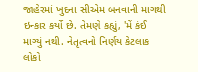જાહેરમાં ખુદના સીએમ બનવાની માગથી ઇન્કાર કર્યો છે. તેમણે કહ્યું, 'મેં કંઈ માગ્યું નથી. નેતૃત્વનો નિર્ણય કેટલાક લોકો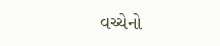વચ્ચેનો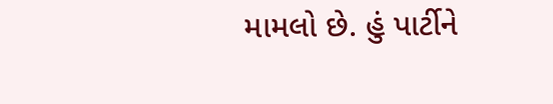મામલો છે. હું પાર્ટીને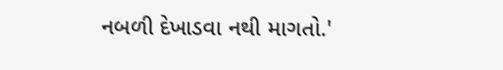નબળી દેખાડવા નથી માગતો.'